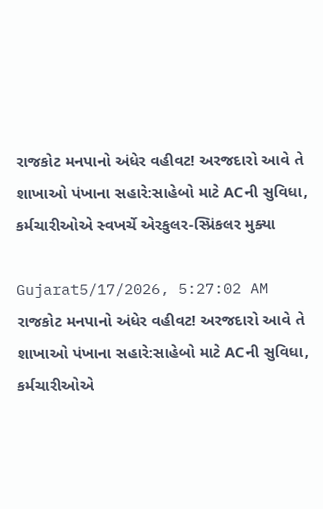રાજકોટ મનપાનો અંધેર વહીવટ! અરજદારો આવે તે શાખાઓ પંખાના સહારે:સાહેબો માટે ACની સુવિધા, કર્મચારીઓએ સ્વખર્ચે એરકુલર-સ્પ્રિંકલર મુક્યા

Gujarat5/17/2026, 5:27:02 AM
રાજકોટ મનપાનો અંધેર વહીવટ! અરજદારો આવે તે શાખાઓ પંખાના સહારે:સાહેબો માટે ACની સુવિધા, કર્મચારીઓએ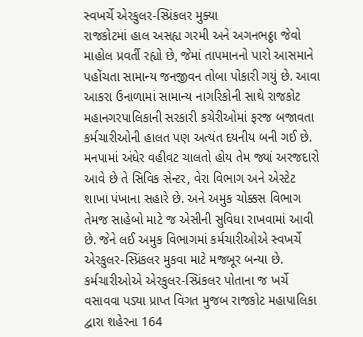સ્વખર્ચે એરકુલર-સ્પ્રિંકલર મુક્યા
રાજકોટમાં હાલ અસહ્ય ગરમી અને અગનભઠ્ઠા જેવો માહોલ પ્રવર્તી રહ્યો છે, જેમાં તાપમાનનો પારો આસમાને પહોંચતા સામાન્ય જનજીવન તોબા પોકારી ગયું છે. આવા આકરા ઉનાળામાં સામાન્ય નાગરિકોની સાથે રાજકોટ મહાનગરપાલિકાની સરકારી કચેરીઓમાં ફરજ બજાવતા કર્મચારીઓની હાલત પણ અત્યંત દયનીય બની ગઈ છે. મનપામાં અંધેર વહીવટ ચાલતો હોય તેમ જ્યાં અરજદારો આવે છે તે સિવિક સેન્ટર, વેરા વિભાગ અને એસ્ટેટ શાખા પંખાના સહારે છે. અને અમુક ચોક્કસ વિભાગ તેમજ સાહેબો માટે જ એસીની સુવિધા રાખવામાં આવી છે. જેને લઈ અમુક વિભાગમાં કર્મચારીઓએ સ્વખર્ચે એરકુલર-સ્પ્રિંકલર મુકવા માટે મજબૂર બન્યા છે. કર્મચારીઓએ એરકુલર-સ્પ્રિંકલર પોતાના જ ખર્ચે વસાવવા પડ્યા પ્રાપ્ત વિગત મુજબ રાજકોટ મહાપાલિકા દ્વારા શહેરના 164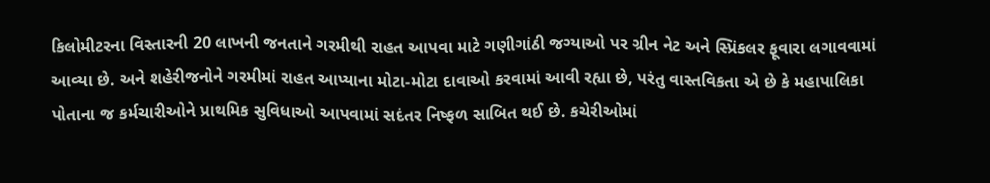કિલોમીટરના વિસ્તારની 20 લાખની જનતાને ગરમીથી રાહત આપવા માટે ગણીગાંઠી જગ્યાઓ પર ગ્રીન નેટ અને સ્પ્રિંકલર ફૂવારા લગાવવામાં આવ્યા છે. અને શહેરીજનોને ગરમીમાં રાહત આપ્યાના મોટા-મોટા દાવાઓ કરવામાં આવી રહ્યા છે, પરંતુ વાસ્તવિકતા એ છે કે મહાપાલિકા પોતાના જ કર્મચારીઓને પ્રાથમિક સુવિધાઓ આપવામાં સદંતર નિષ્ફળ સાબિત થઈ છે. કચેરીઓમાં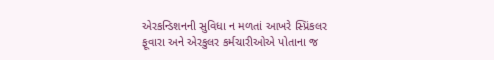એરકન્ડિશનની સુવિધા ન મળતાં આખરે સ્પ્રિંકલર ફૂવારા અને એરકુલર કર્મચારીઓએ પોતાના જ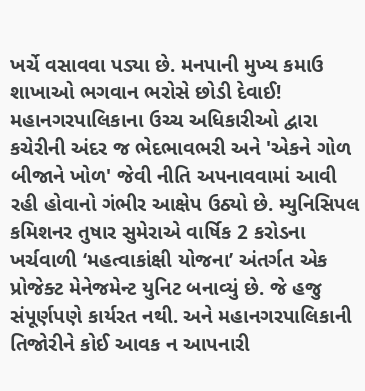ખર્ચે વસાવવા પડ્યા છે. મનપાની મુખ્ય કમાઉ શાખાઓ ભગવાન ભરોસે છોડી દેવાઈ! મહાનગરપાલિકાના ઉચ્ચ અધિકારીઓ દ્વારા કચેરીની અંદર જ ભેદભાવભરી અને 'એકને ગોળ બીજાને ખોળ' જેવી નીતિ અપનાવવામાં આવી રહી હોવાનો ગંભીર આક્ષેપ ઉઠ્યો છે. મ્યુનિસિપલ કમિશનર તુષાર સુમેરાએ વાર્ષિક 2 કરોડના ખર્ચવાળી ‘મહત્વાકાંક્ષી યોજના’ અંતર્ગત એક પ્રોજેક્ટ મેનેજમેન્ટ યુનિટ બનાવ્યું છે. જે હજુ સંપૂર્ણપણે કાર્યરત નથી. અને મહાનગરપાલિકાની તિજોરીને કોઈ આવક ન આપનારી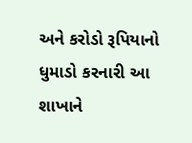અને કરોડો રૂપિયાનો ધુમાડો કરનારી આ શાખાને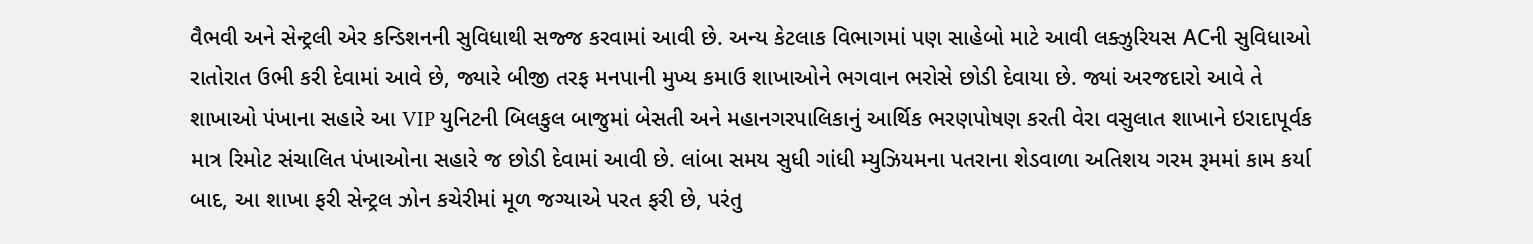વૈભવી અને સેન્ટ્રલી એર કન્ડિશનની સુવિધાથી સજ્જ કરવામાં આવી છે. અન્ય કેટલાક વિભાગમાં પણ સાહેબો માટે આવી લક્ઝુરિયસ ACની સુવિધાઓ રાતોરાત ઉભી કરી દેવામાં આવે છે, જ્યારે બીજી તરફ મનપાની મુખ્ય કમાઉ શાખાઓને ભગવાન ભરોસે છોડી દેવાયા છે. જ્યાં અરજદારો આવે તે શાખાઓ પંખાના સહારે આ VIP યુનિટની બિલકુલ બાજુમાં બેસતી અને મહાનગરપાલિકાનું આર્થિક ભરણપોષણ કરતી વેરા વસુલાત શાખાને ઇરાદાપૂર્વક માત્ર રિમોટ સંચાલિત પંખાઓના સહારે જ છોડી દેવામાં આવી છે. લાંબા સમય સુધી ગાંધી મ્યુઝિયમના પતરાના શેડવાળા અતિશય ગરમ રૂમમાં કામ કર્યા બાદ, આ શાખા ફરી સેન્ટ્રલ ઝોન કચેરીમાં મૂળ જગ્યાએ પરત ફરી છે, પરંતુ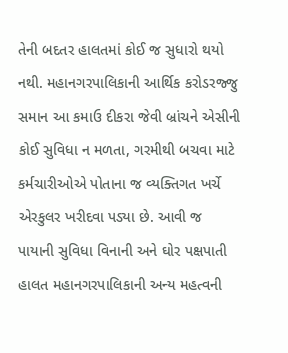તેની બદતર હાલતમાં કોઈ જ સુધારો થયો નથી. મહાનગરપાલિકાની આર્થિક કરોડરજ્જુ સમાન આ કમાઉ દીકરા જેવી બ્રાંચને એસીની કોઈ સુવિધા ન મળતા, ગરમીથી બચવા માટે કર્મચારીઓએ પોતાના જ વ્યક્તિગત ખર્ચે એરકુલર ખરીદવા પડ્યા છે. આવી જ પાયાની સુવિધા વિનાની અને ઘોર પક્ષપાતી હાલત મહાનગરપાલિકાની અન્ય મહત્વની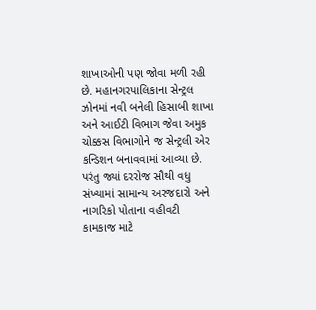શાખાઓની પણ જોવા મળી રહી છે. મહાનગરપાલિકાના સેન્ટ્રલ ઝોનમાં નવી બનેલી હિસાબી શાખા અને આઈટી વિભાગ જેવા અમુક ચોક્કસ વિભાગોને જ સેન્ટ્રલી એર કન્ડિશન બનાવવામાં આવ્યા છે. પરંતુ જ્યાં દરરોજ સૌથી વધુ સંખ્યામાં સામાન્ય અરજદારો અને નાગરિકો પોતાના વહીવટી કામકાજ માટે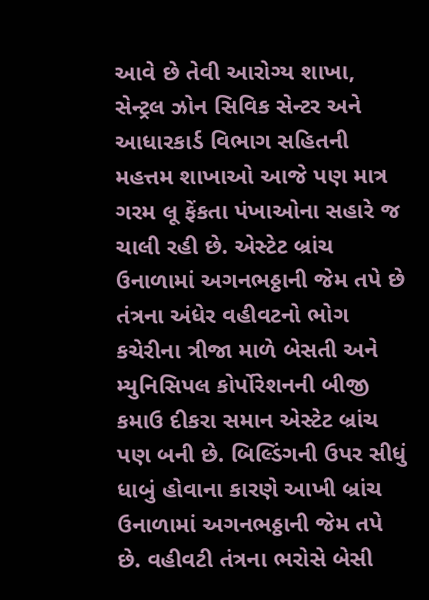આવે છે તેવી આરોગ્ય શાખા, સેન્ટ્રલ ઝોન સિવિક સેન્ટર અને આધારકાર્ડ વિભાગ સહિતની મહત્તમ શાખાઓ આજે પણ માત્ર ગરમ લૂ ફેંકતા પંખાઓના સહારે જ ચાલી રહી છે. એસ્ટેટ બ્રાંચ ઉનાળામાં અગનભઠ્ઠાની જેમ તપે છે તંત્રના અંધેર વહીવટનો ભોગ કચેરીના ત્રીજા માળે બેસતી અને મ્યુનિસિપલ કોર્પોરેશનની બીજી કમાઉ દીકરા સમાન એસ્ટેટ બ્રાંચ પણ બની છે. બિલ્ડિંગની ઉપર સીધું ધાબું હોવાના કારણે આખી બ્રાંચ ઉનાળામાં અગનભઠ્ઠાની જેમ તપે છે. વહીવટી તંત્રના ભરોસે બેસી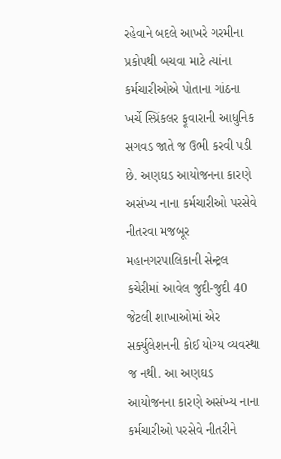રહેવાને બદલે આખરે ગરમીના પ્રકોપથી બચવા માટે ત્યાંના કર્મચારીઓએ પોતાના ગાંઠના ખર્ચે સ્પ્રિંકલર ફૂવારાની આધુનિક સગવડ જાતે જ ઉભી કરવી પડી છે. અણઘડ આયોજનના કારણે અસંખ્ય નાના કર્મચારીઓ પરસેવે નીતરવા મજબૂર મહાનગરપાલિકાની સેન્ટ્રલ કચેરીમાં આવેલ જુદી-જુદી 40 જેટલી શાખાઓમાં એર સર્ક્યુલેશનની કોઈ યોગ્ય વ્યવસ્થા જ નથી. આ અણઘડ આયોજનના કારણે અસંખ્ય નાના કર્મચારીઓ પરસેવે નીતરીને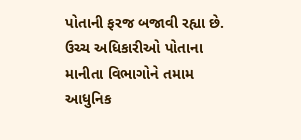પોતાની ફરજ બજાવી રહ્યા છે. ઉચ્ચ અધિકારીઓ પોતાના માનીતા વિભાગોને તમામ આધુનિક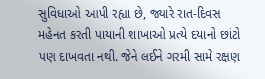સુવિધાઓ આપી રહ્યા છે, જ્યારે રાત-દિવસ મહેનત કરતી પાયાની શાખાઓ પ્રત્યે દયાનો છાંટો પણ દાખવતા નથી. જેને લઈને ગરમી સામે રક્ષણ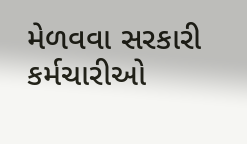મેળવવા સરકારી કર્મચારીઓ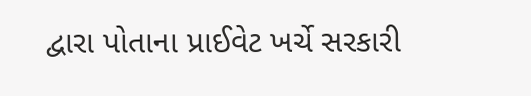દ્વારા પોતાના પ્રાઈવેટ ખર્ચે સરકારી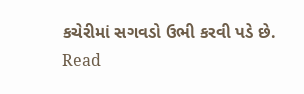કચેરીમાં સગવડો ઉભી કરવી પડે છે.
Read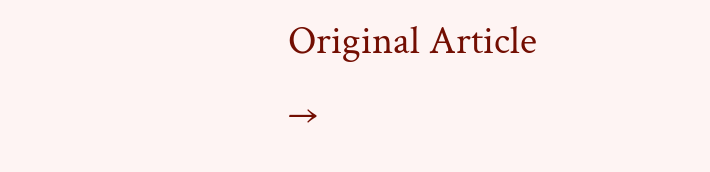Original Article →